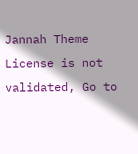Jannah Theme License is not validated, Go to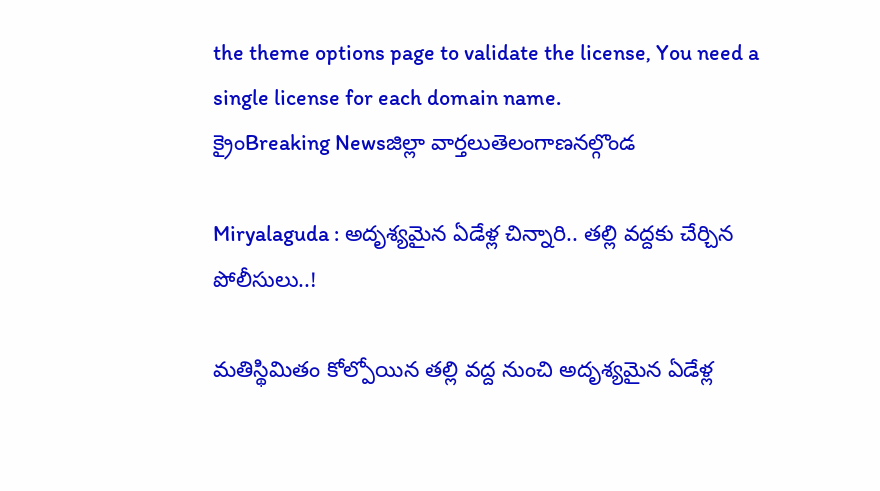the theme options page to validate the license, You need a single license for each domain name.
క్రైంBreaking Newsజిల్లా వార్తలుతెలంగాణనల్గొండ

Miryalaguda : అదృశ్యమైన ఏడేళ్ల చిన్నారి.. తల్లి వద్దకు చేర్చిన పోలీసులు..!

మతిస్థిమితం కోల్పోయిన తల్లి వద్ద నుంచి అదృశ్యమైన ఏడేళ్ల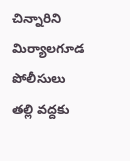చిన్నారిని మిర్యాలగూడ పోలీసులు తల్లి వద్దకు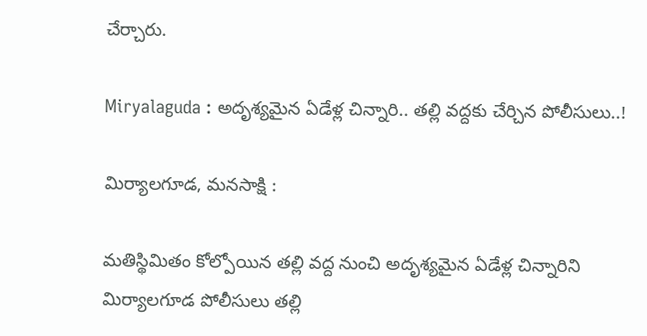చేర్చారు.

Miryalaguda : అదృశ్యమైన ఏడేళ్ల చిన్నారి.. తల్లి వద్దకు చేర్చిన పోలీసులు..!

మిర్యాలగూడ, మనసాక్షి :

మతిస్థిమితం కోల్పోయిన తల్లి వద్ద నుంచి అదృశ్యమైన ఏడేళ్ల చిన్నారిని మిర్యాలగూడ పోలీసులు తల్లి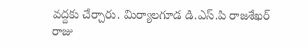వద్దకు చేర్చారు. మిర్యాలగూడ డి.ఎస్.పి రాజశేఖర్ రాజు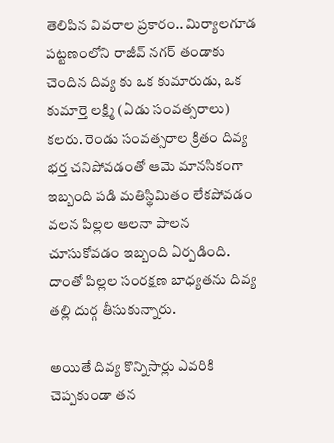తెలిపిన వివరాల ప్రకారం.. మిర్యాలగూడ పట్టణంలోని రాజీవ్ నగర్ తండాకు చెందిన దివ్య కు ఒక కుమారుడు, ఒక కుమార్తె లక్ష్మి (ఏడు సంవత్సరాలు) కలరు. రెండు సంవత్సరాల క్రితం దివ్య భర్త చనిపోవడంతో ఆమె మానసికంగా ఇబ్బంది పడి మతిస్థిమితం లేకపోవడం వలన పిల్లల ఆలనా పాలన చూసుకోవడం ఇబ్బంది ఏర్పడింది. దాంతో పిల్లల సంరక్షణ బాధ్యతను దివ్య తల్లి దుర్గ తీసుకున్నారు.

అయితే దివ్య కొన్నిసార్లు ఎవరికి చెప్పకుండా తన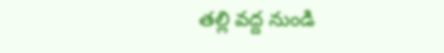తల్లి వద్ద నుండి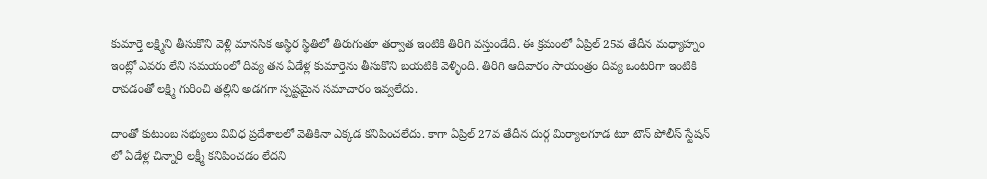కుమార్తె లక్ష్మిని తీసుకొని వెళ్లి మానసిక అస్థిర స్థితిలో తిరుగుతూ తర్వాత ఇంటికి తిరిగి వస్తుండేది. ఈ క్రమంలో ఏప్రిల్ 25వ తేదీన మధ్యాహ్నం ఇంట్లో ఎవరు లేని సమయంలో దివ్య తన ఏడేళ్ల కుమార్తెను తీసుకొని బయటికి వెళ్ళింది. తిరిగి ఆదివారం సాయంత్రం దివ్య ఒంటరిగా ఇంటికి రావడంతో లక్ష్మి గురించి తల్లిని అడగగా స్పష్టమైన సమాచారం ఇవ్వలేదు.

దాంతో కుటుంబ సభ్యులు వివిధ ప్రదేశాలలో వెతికినా ఎక్కడ కనిపించలేదు. కాగా ఏప్రిల్ 27వ తేదీన దుర్గ మిర్యాలగూడ టూ టౌన్ పోలీస్ స్టేషన్ లో ఏడేళ్ల చిన్నారి లక్ష్మీ కనిపించడం లేదని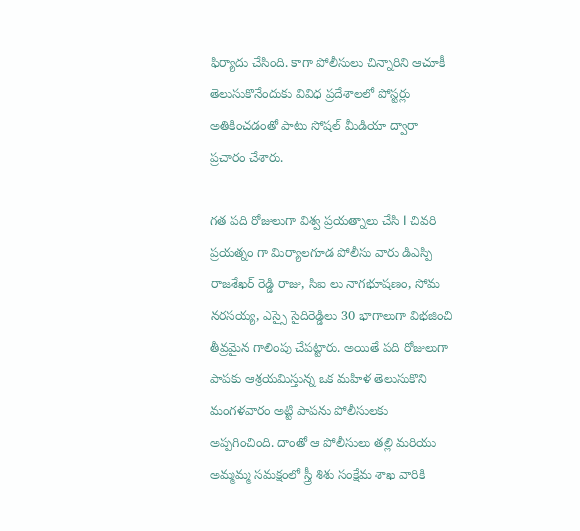ఫిర్యాదు చేసింది. కాగా పోలీసులు చిన్నారిని ఆచూకీ తెలుసుకొనేందుకు వివిధ ప్రదేశాలలో పోస్టర్లు అతికించడంతో పాటు సోషల్ మీడియా ద్వారా ప్రచారం చేశారు.

గత పది రోజులుగా విశ్వ ప్రయత్నాలు చేసి l చివరి ప్రయత్నం గా మిర్యాలగూడ పోలీసు వారు డిఎస్పి రాజశేఖర్ రెడ్డి రాజు, సిఐ లు నాగభూషణం, సోమ నరసయ్య, ఎస్సై సైదిరెడ్డిలు 30 భాగాలుగా విభజించి తీవ్రమైన గాలింపు చేపట్టారు. అయితే పది రోజులుగా పాపకు ఆశ్రయమిస్తున్న ఒక మహిళ తెలుసుకొని మంగళవారం అట్టి పాపను పోలీసులకు అప్పగించింది. దాంతో ఆ పోలీసులు తల్లి మరియు అమ్మమ్మ సమక్షంలో స్త్రీ శిశు సంక్షేమ శాఖ వారికి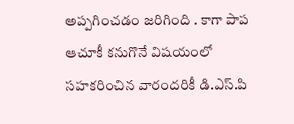అప్పగించడం జరిగింది . కాగా పాప ఆచూకీ కనుగొనే విషయంలో సహకరించిన వారందరికీ డి.ఎస్.పి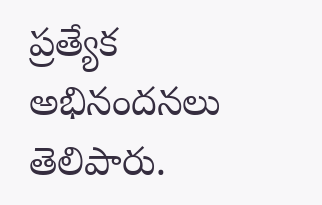ప్రత్యేక అభినందనలు తెలిపారు.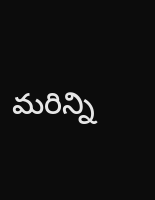మరిన్ని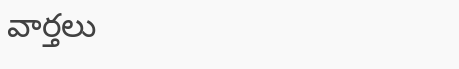వార్తలు